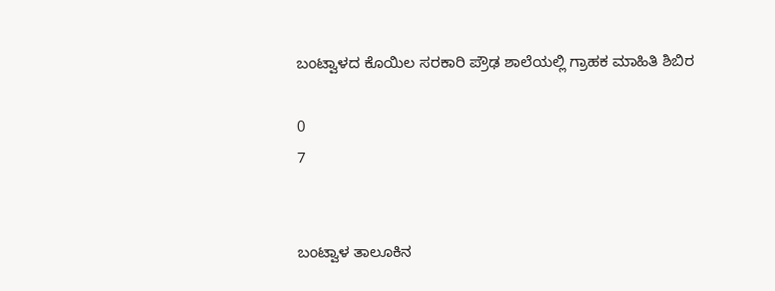ಬಂಟ್ವಾಳದ ಕೊಯಿಲ ಸರಕಾರಿ ಪ್ರೌಢ ಶಾಲೆಯಲ್ಲಿ ಗ್ರಾಹಕ ಮಾಹಿತಿ ಶಿಬಿರ

0
7


ಬಂಟ್ವಾಳ ತಾಲೂಕಿನ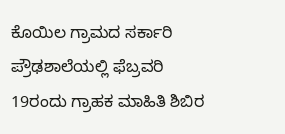ಕೊಯಿಲ ಗ್ರಾಮದ ಸರ್ಕಾರಿ ಪ್ರೌಢಶಾಲೆಯಲ್ಲಿ ಫೆಬ್ರವರಿ 19ರಂದು ಗ್ರಾಹಕ ಮಾಹಿತಿ ಶಿಬಿರ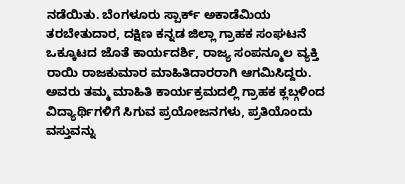ನಡೆಯಿತು. ಬೆಂಗಳೂರು ಸ್ಪಾರ್ಕ್ ಅಕಾಡೆಮಿಯ ತರಬೇತುದಾರ, ದಕ್ಷಿಣ ಕನ್ನಡ ಜಿಲ್ಲಾ ಗ್ರಾಹಕ ಸಂಘಟನೆ ಒಕ್ಕೂಟದ ಜೊತೆ ಕಾರ್ಯದರ್ಶಿ, ರಾಜ್ಯ ಸಂಪನ್ಮೂಲ ವ್ಯಕ್ತಿ ರಾಯಿ ರಾಜಕುಮಾರ ಮಾಹಿತಿದಾರರಾಗಿ ಆಗಮಿಸಿದ್ದರು. ಅವರು ತಮ್ಮ ಮಾಹಿತಿ ಕಾರ್ಯಕ್ರಮದಲ್ಲಿ ಗ್ರಾಹಕ ಕ್ಲಬ್ಗಳಿಂದ ವಿದ್ಯಾರ್ಥಿಗಳಿಗೆ ಸಿಗುವ ಪ್ರಯೋಜನಗಳು, ಪ್ರತಿಯೊಂದು ವಸ್ತುವನ್ನು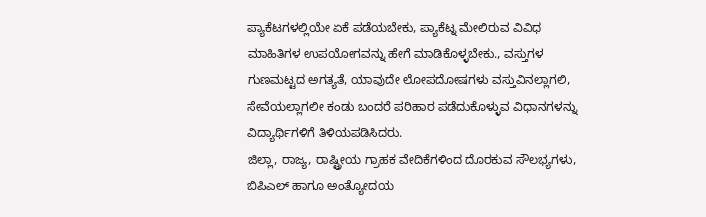ಪ್ಯಾಕೆಟಗಳಲ್ಲಿಯೇ ಏಕೆ ಪಡೆಯಬೇಕು, ಪ್ಯಾಕೆಟ್ನ ಮೇಲಿರುವ ವಿವಿಧ ಮಾಹಿತಿಗಳ ಉಪಯೋಗವನ್ನು ಹೇಗೆ ಮಾಡಿಕೊಳ್ಳಬೇಕು., ವಸ್ತುಗಳ ಗುಣಮಟ್ಟದ ಅಗತ್ಯತೆ, ಯಾವುದೇ ಲೋಪದೋಷಗಳು ವಸ್ತುವಿನಲ್ಲಾಗಲಿ, ಸೇವೆಯಲ್ಲಾಗಲೀ ಕಂಡು ಬಂದರೆ ಪರಿಹಾರ ಪಡೆದುಕೊಳ್ಳುವ ವಿಧಾನಗಳನ್ನು ವಿದ್ಯಾರ್ಥಿಗಳಿಗೆ ತಿಳಿಯಪಡಿಸಿದರು.
ಜಿಲ್ಲಾ, ರಾಜ್ಯ, ರಾಷ್ಟ್ರೀಯ ಗ್ರಾಹಕ ವೇದಿಕೆಗಳಿಂದ ದೊರಕುವ ಸೌಲಭ್ಯಗಳು, ಬಿಪಿಎಲ್ ಹಾಗೂ ಅಂತ್ಯೋದಯ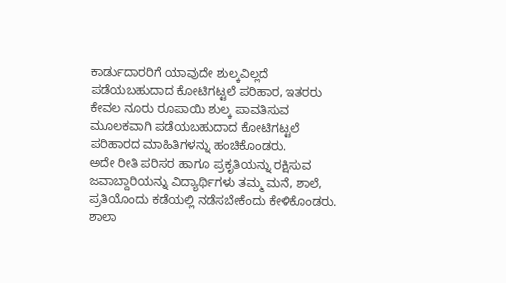ಕಾರ್ಡುದಾರರಿಗೆ ಯಾವುದೇ ಶುಲ್ಕವಿಲ್ಲದೆ ಪಡೆಯಬಹುದಾದ ಕೋಟಿಗಟ್ಟಲೆ ಪರಿಹಾರ, ಇತರರು ಕೇವಲ ನೂರು ರೂಪಾಯಿ ಶುಲ್ಕ ಪಾವತಿಸುವ ಮೂಲಕವಾಗಿ ಪಡೆಯಬಹುದಾದ ಕೋಟಿಗಟ್ಟಲೆ ಪರಿಹಾರದ ಮಾಹಿತಿಗಳನ್ನು ಹಂಚಿಕೊಂಡರು.
ಅದೇ ರೀತಿ ಪರಿಸರ ಹಾಗೂ ಪ್ರಕೃತಿಯನ್ನು ರಕ್ಷಿಸುವ ಜವಾಬ್ದಾರಿಯನ್ನು ವಿದ್ಯಾರ್ಥಿಗಳು ತಮ್ಮ ಮನೆ, ಶಾಲೆ, ಪ್ರತಿಯೊಂದು ಕಡೆಯಲ್ಲಿ ನಡೆಸಬೇಕೆಂದು ಕೇಳಿಕೊಂಡರು.
ಶಾಲಾ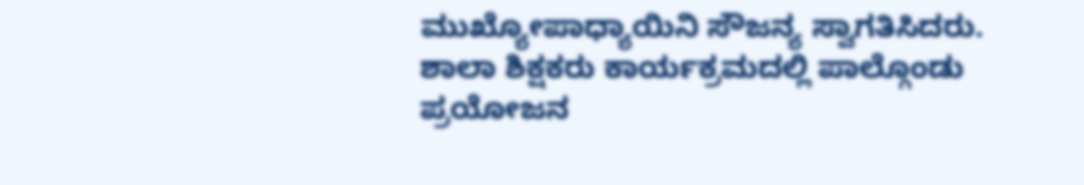ಮುಖ್ಯೋಪಾಧ್ಯಾಯಿನಿ ಸೌಜನ್ಯ ಸ್ವಾಗತಿಸಿದರು. ಶಾಲಾ ಶಿಕ್ಷಕರು ಕಾರ್ಯಕ್ರಮದಲ್ಲಿ ಪಾಲ್ಗೊಂಡು ಪ್ರಯೋಜನ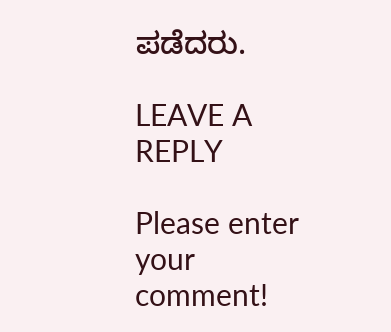ಪಡೆದರು.

LEAVE A REPLY

Please enter your comment!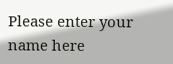Please enter your name here